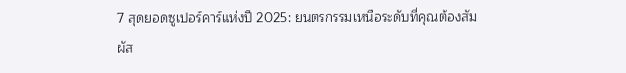7 สุดยอดซูเปอร์คาร์แห่งปี 2025: ยนตรกรรมเหนือระดับที่คุณต้องสัมผัส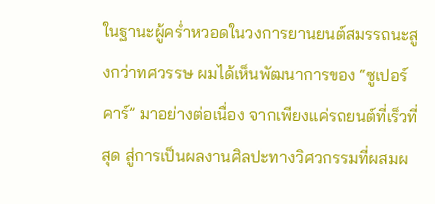ในฐานะผู้คร่ำหวอดในวงการยานยนต์สมรรถนะสูงกว่าทศวรรษ ผมได้เห็นพัฒนาการของ “ซูเปอร์คาร์” มาอย่างต่อเนื่อง จากเพียงแค่รถยนต์ที่เร็วที่สุด สู่การเป็นผลงานศิลปะทางวิศวกรรมที่ผสมผ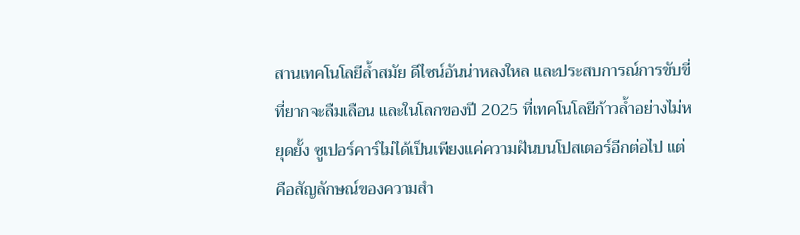สานเทคโนโลยีล้ำสมัย ดีไซน์อันน่าหลงใหล และประสบการณ์การขับขี่ที่ยากจะลืมเลือน และในโลกของปี 2025 ที่เทคโนโลยีก้าวล้ำอย่างไม่หยุดยั้ง ซูเปอร์คาร์ไม่ได้เป็นเพียงแค่ความฝันบนโปสเตอร์อีกต่อไป แต่คือสัญลักษณ์ของความสำ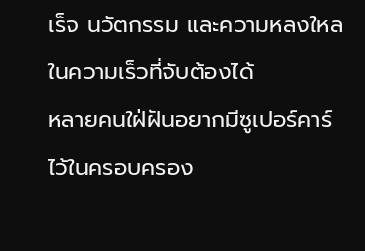เร็จ นวัตกรรม และความหลงใหลในความเร็วที่จับต้องได้
หลายคนใฝ่ฝันอยากมีซูเปอร์คาร์ไว้ในครอบครอง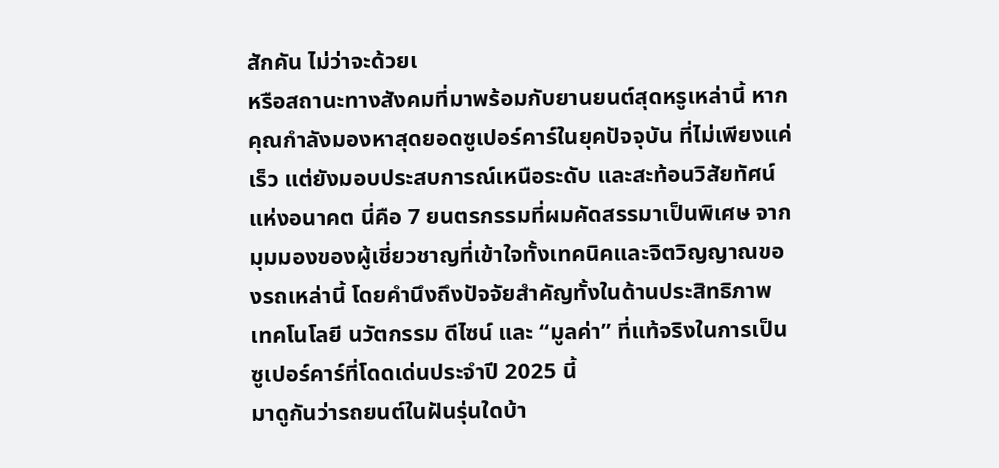สักคัน ไม่ว่าจะด้วยเ
หรือสถานะทางสังคมที่มาพร้อมกับยานยนต์สุดหรูเหล่านี้ หากคุณกำลังมองหาสุดยอดซูเปอร์คาร์ในยุคปัจจุบัน ที่ไม่เพียงแค่เร็ว แต่ยังมอบประสบการณ์เหนือระดับ และสะท้อนวิสัยทัศน์แห่งอนาคต นี่คือ 7 ยนตรกรรมที่ผมคัดสรรมาเป็นพิเศษ จากมุมมองของผู้เชี่ยวชาญที่เข้าใจทั้งเทคนิคและจิตวิญญาณของรถเหล่านี้ โดยคำนึงถึงปัจจัยสำคัญทั้งในด้านประสิทธิภาพ เทคโนโลยี นวัตกรรม ดีไซน์ และ “มูลค่า” ที่แท้จริงในการเป็นซูเปอร์คาร์ที่โดดเด่นประจำปี 2025 นี้
มาดูกันว่ารถยนต์ในฝันรุ่นใดบ้า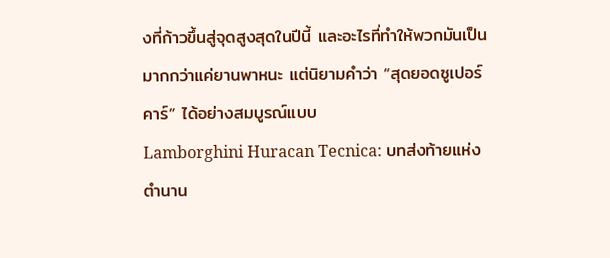งที่ก้าวขึ้นสู่จุดสูงสุดในปีนี้ และอะไรที่ทำให้พวกมันเป็นมากกว่าแค่ยานพาหนะ แต่นิยามคำว่า “สุดยอดซูเปอร์คาร์” ได้อย่างสมบูรณ์แบบ
Lamborghini Huracan Tecnica: บทส่งท้ายแห่งตำนาน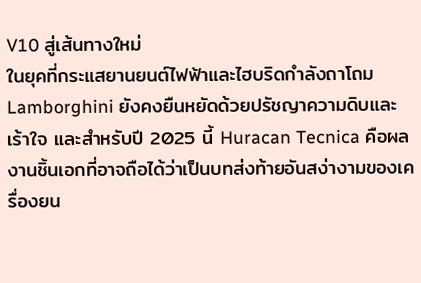V10 สู่เส้นทางใหม่
ในยุคที่กระแสยานยนต์ไฟฟ้าและไฮบริดกำลังถาโถม Lamborghini ยังคงยืนหยัดด้วยปรัชญาความดิบและเร้าใจ และสำหรับปี 2025 นี้ Huracan Tecnica คือผลงานชิ้นเอกที่อาจถือได้ว่าเป็นบทส่งท้ายอันสง่างามของเครื่องยน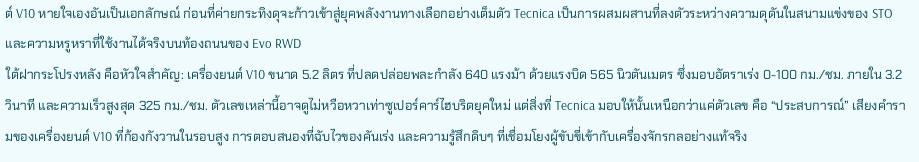ต์ V10 หายใจเองอันเป็นเอกลักษณ์ ก่อนที่ค่ายกระทิงดุจะก้าวเข้าสู่ยุคพลังงานทางเลือกอย่างเต็มตัว Tecnica เป็นการผสมผสานที่ลงตัวระหว่างความดุดันในสนามแข่งของ STO และความหรูหราที่ใช้งานได้จริงบนท้องถนนของ Evo RWD
ใต้ฝากระโปรงหลัง คือหัวใจสำคัญ: เครื่องยนต์ V10 ขนาด 5.2 ลิตร ที่ปลดปล่อยพละกำลัง 640 แรงม้า ด้วยแรงบิด 565 นิวตันเมตร ซึ่งมอบอัตราเร่ง 0-100 กม./ชม. ภายใน 3.2 วินาที และความเร็วสูงสุด 325 กม./ชม. ตัวเลขเหล่านี้อาจดูไม่หวือหวาเท่าซูเปอร์คาร์ไฮบริดยุคใหม่ แต่สิ่งที่ Tecnica มอบให้นั้นเหนือกว่าแค่ตัวเลข คือ “ประสบการณ์” เสียงคำรามของเครื่องยนต์ V10 ที่ก้องกังวานในรอบสูง การตอบสนองที่ฉับไวของคันเร่ง และความรู้สึกดิบๆ ที่เชื่อมโยงผู้ขับขี่เข้ากับเครื่องจักรกลอย่างแท้จริง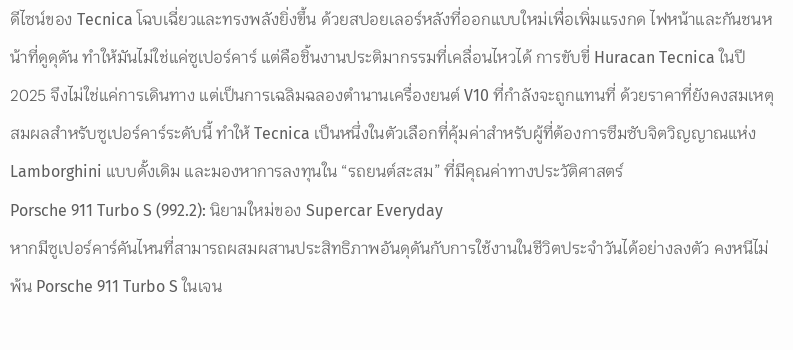ดีไซน์ของ Tecnica โฉบเฉี่ยวและทรงพลังยิ่งขึ้น ด้วยสปอยเลอร์หลังที่ออกแบบใหม่เพื่อเพิ่มแรงกด ไฟหน้าและกันชนหน้าที่ดูดุดัน ทำให้มันไม่ใช่แค่ซูเปอร์คาร์ แต่คือชิ้นงานประติมากรรมที่เคลื่อนไหวได้ การขับขี่ Huracan Tecnica ในปี 2025 จึงไม่ใช่แค่การเดินทาง แต่เป็นการเฉลิมฉลองตำนานเครื่องยนต์ V10 ที่กำลังจะถูกแทนที่ ด้วยราคาที่ยังคงสมเหตุสมผลสำหรับซูเปอร์คาร์ระดับนี้ ทำให้ Tecnica เป็นหนึ่งในตัวเลือกที่คุ้มค่าสำหรับผู้ที่ต้องการซึมซับจิตวิญญาณแห่ง Lamborghini แบบดั้งเดิม และมองหาการลงทุนใน “รถยนต์สะสม” ที่มีคุณค่าทางประวัติศาสตร์
Porsche 911 Turbo S (992.2): นิยามใหม่ของ Supercar Everyday
หากมีซูเปอร์คาร์คันไหนที่สามารถผสมผสานประสิทธิภาพอันดุดันกับการใช้งานในชีวิตประจำวันได้อย่างลงตัว คงหนีไม่พ้น Porsche 911 Turbo S ในเจน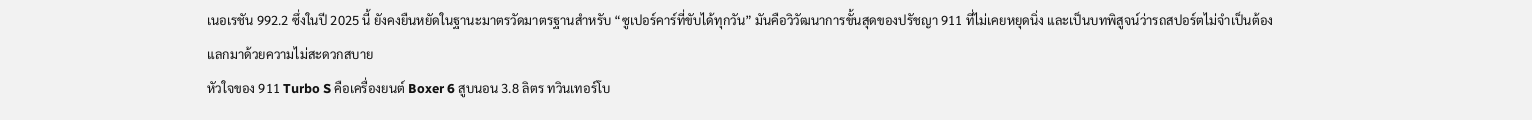เนอเรชัน 992.2 ซึ่งในปี 2025 นี้ ยังคงยืนหยัดในฐานะมาตรวัดมาตรฐานสำหรับ “ซูเปอร์คาร์ที่ขับได้ทุกวัน” มันคือวิวัฒนาการขั้นสุดของปรัชญา 911 ที่ไม่เคยหยุดนิ่ง และเป็นบทพิสูจน์ว่ารถสปอร์ตไม่จำเป็นต้องแลกมาด้วยความไม่สะดวกสบาย
หัวใจของ 911 Turbo S คือเครื่องยนต์ Boxer 6 สูบนอน 3.8 ลิตร ทวินเทอร์โบ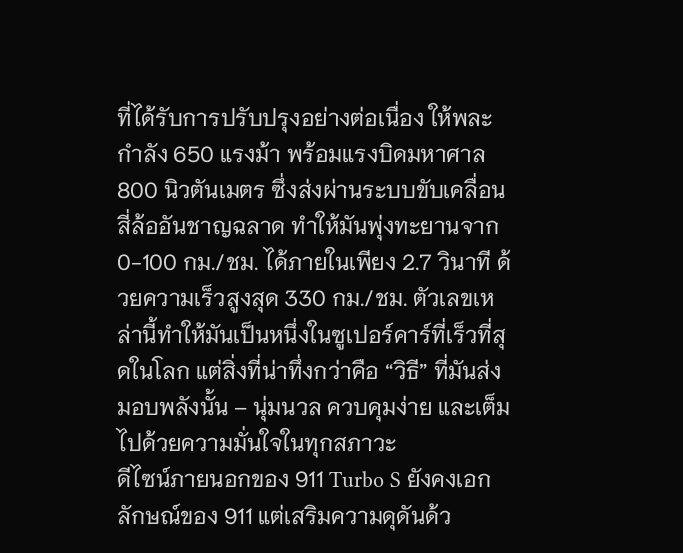ที่ได้รับการปรับปรุงอย่างต่อเนื่อง ให้พละกำลัง 650 แรงม้า พร้อมแรงบิดมหาศาล 800 นิวตันเมตร ซึ่งส่งผ่านระบบขับเคลื่อนสี่ล้ออันชาญฉลาด ทำให้มันพุ่งทะยานจาก 0-100 กม./ชม. ได้ภายในเพียง 2.7 วินาที ด้วยความเร็วสูงสุด 330 กม./ชม. ตัวเลขเหล่านี้ทำให้มันเป็นหนึ่งในซูเปอร์คาร์ที่เร็วที่สุดในโลก แต่สิ่งที่น่าทึ่งกว่าคือ “วิธี” ที่มันส่งมอบพลังนั้น – นุ่มนวล ควบคุมง่าย และเต็มไปด้วยความมั่นใจในทุกสภาวะ
ดีไซน์ภายนอกของ 911 Turbo S ยังคงเอกลักษณ์ของ 911 แต่เสริมความดุดันด้ว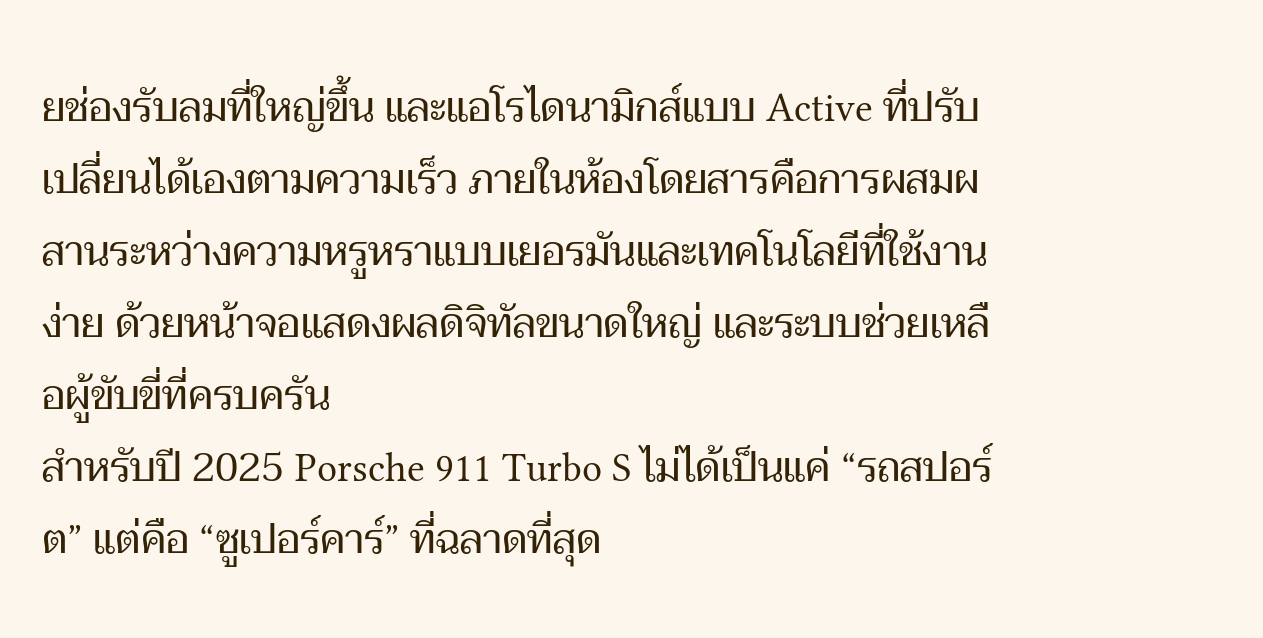ยช่องรับลมที่ใหญ่ขึ้น และแอโรไดนามิกส์แบบ Active ที่ปรับเปลี่ยนได้เองตามความเร็ว ภายในห้องโดยสารคือการผสมผสานระหว่างความหรูหราแบบเยอรมันและเทคโนโลยีที่ใช้งานง่าย ด้วยหน้าจอแสดงผลดิจิทัลขนาดใหญ่ และระบบช่วยเหลือผู้ขับขี่ที่ครบครัน
สำหรับปี 2025 Porsche 911 Turbo S ไม่ได้เป็นแค่ “รถสปอร์ต” แต่คือ “ซูเปอร์คาร์” ที่ฉลาดที่สุด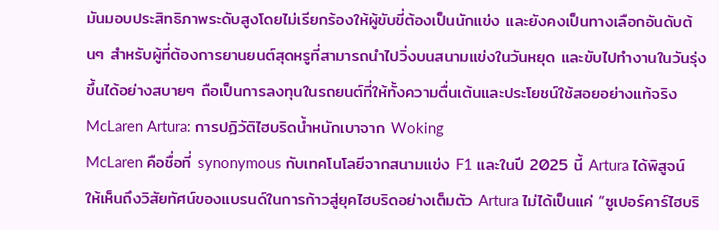มันมอบประสิทธิภาพระดับสูงโดยไม่เรียกร้องให้ผู้ขับขี่ต้องเป็นนักแข่ง และยังคงเป็นทางเลือกอันดับต้นๆ สำหรับผู้ที่ต้องการยานยนต์สุดหรูที่สามารถนำไปวิ่งบนสนามแข่งในวันหยุด และขับไปทำงานในวันรุ่งขึ้นได้อย่างสบายๆ ถือเป็นการลงทุนในรถยนต์ที่ให้ทั้งความตื่นเต้นและประโยชน์ใช้สอยอย่างแท้จริง
McLaren Artura: การปฏิวัติไฮบริดน้ำหนักเบาจาก Woking
McLaren คือชื่อที่ synonymous กับเทคโนโลยีจากสนามแข่ง F1 และในปี 2025 นี้ Artura ได้พิสูจน์ให้เห็นถึงวิสัยทัศน์ของแบรนด์ในการก้าวสู่ยุคไฮบริดอย่างเต็มตัว Artura ไม่ได้เป็นแค่ “ซูเปอร์คาร์ไฮบริ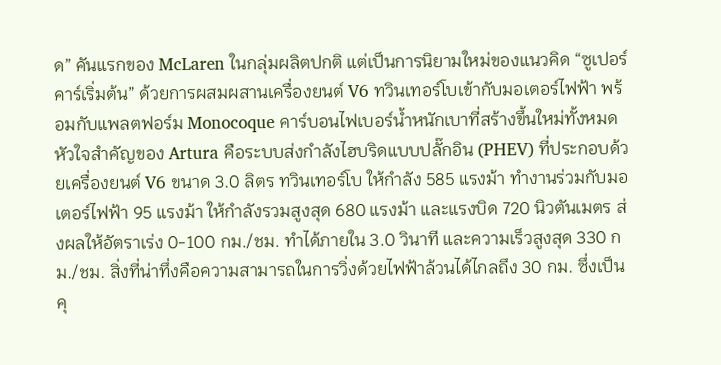ด” คันแรกของ McLaren ในกลุ่มผลิตปกติ แต่เป็นการนิยามใหม่ของแนวคิด “ซูเปอร์คาร์เริ่มต้น” ด้วยการผสมผสานเครื่องยนต์ V6 ทวินเทอร์โบเข้ากับมอเตอร์ไฟฟ้า พร้อมกับแพลตฟอร์ม Monocoque คาร์บอนไฟเบอร์น้ำหนักเบาที่สร้างขึ้นใหม่ทั้งหมด
หัวใจสำคัญของ Artura คือระบบส่งกำลังไฮบริดแบบปลั๊กอิน (PHEV) ที่ประกอบด้วยเครื่องยนต์ V6 ขนาด 3.0 ลิตร ทวินเทอร์โบ ให้กำลัง 585 แรงม้า ทำงานร่วมกับมอเตอร์ไฟฟ้า 95 แรงม้า ให้กำลังรวมสูงสุด 680 แรงม้า และแรงบิด 720 นิวตันเมตร ส่งผลให้อัตราเร่ง 0-100 กม./ชม. ทำได้ภายใน 3.0 วินาที และความเร็วสูงสุด 330 กม./ชม. สิ่งที่น่าทึ่งคือความสามารถในการวิ่งด้วยไฟฟ้าล้วนได้ไกลถึง 30 กม. ซึ่งเป็นคุ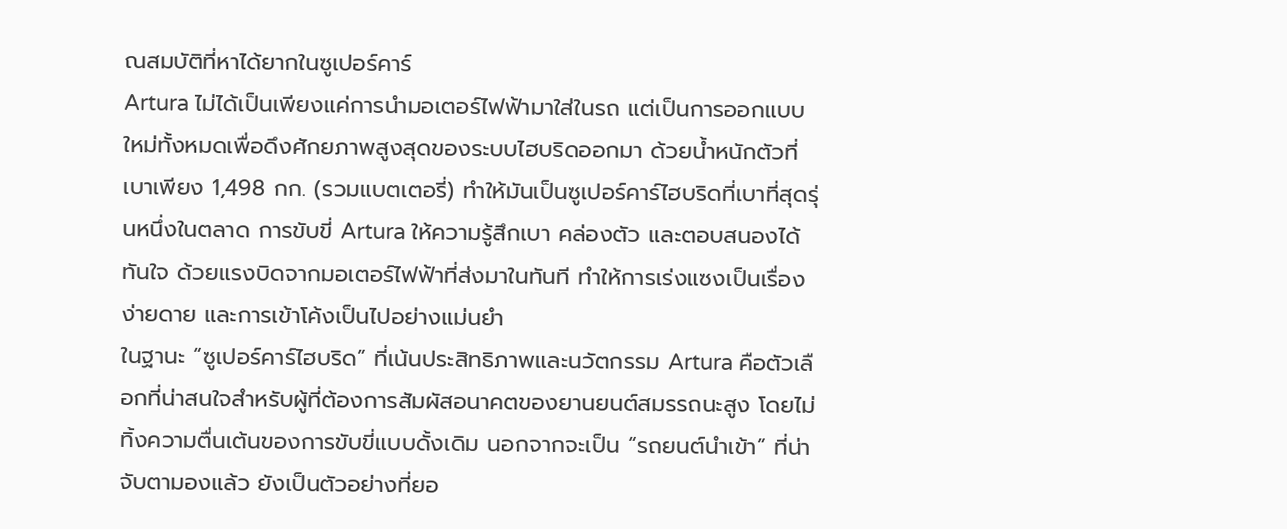ณสมบัติที่หาได้ยากในซูเปอร์คาร์
Artura ไม่ได้เป็นเพียงแค่การนำมอเตอร์ไฟฟ้ามาใส่ในรถ แต่เป็นการออกแบบใหม่ทั้งหมดเพื่อดึงศักยภาพสูงสุดของระบบไฮบริดออกมา ด้วยน้ำหนักตัวที่เบาเพียง 1,498 กก. (รวมแบตเตอรี่) ทำให้มันเป็นซูเปอร์คาร์ไฮบริดที่เบาที่สุดรุ่นหนึ่งในตลาด การขับขี่ Artura ให้ความรู้สึกเบา คล่องตัว และตอบสนองได้ทันใจ ด้วยแรงบิดจากมอเตอร์ไฟฟ้าที่ส่งมาในทันที ทำให้การเร่งแซงเป็นเรื่องง่ายดาย และการเข้าโค้งเป็นไปอย่างแม่นยำ
ในฐานะ “ซูเปอร์คาร์ไฮบริด” ที่เน้นประสิทธิภาพและนวัตกรรม Artura คือตัวเลือกที่น่าสนใจสำหรับผู้ที่ต้องการสัมผัสอนาคตของยานยนต์สมรรถนะสูง โดยไม่ทิ้งความตื่นเต้นของการขับขี่แบบดั้งเดิม นอกจากจะเป็น “รถยนต์นำเข้า” ที่น่าจับตามองแล้ว ยังเป็นตัวอย่างที่ยอ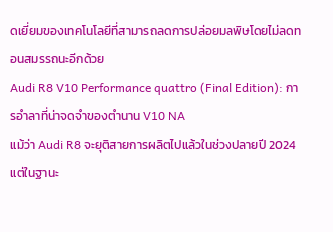ดเยี่ยมของเทคโนโลยีที่สามารถลดการปล่อยมลพิษโดยไม่ลดทอนสมรรถนะอีกด้วย
Audi R8 V10 Performance quattro (Final Edition): การอำลาที่น่าจดจำของตำนาน V10 NA
แม้ว่า Audi R8 จะยุติสายการผลิตไปแล้วในช่วงปลายปี 2024 แต่ในฐานะ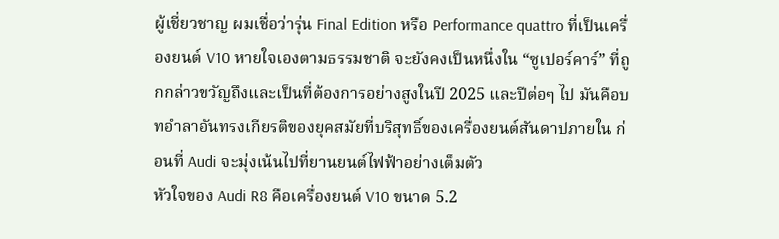ผู้เชี่ยวชาญ ผมเชื่อว่ารุ่น Final Edition หรือ Performance quattro ที่เป็นเครื่องยนต์ V10 หายใจเองตามธรรมชาติ จะยังคงเป็นหนึ่งใน “ซูเปอร์คาร์” ที่ถูกกล่าวขวัญถึงและเป็นที่ต้องการอย่างสูงในปี 2025 และปีต่อๆ ไป มันคือบทอำลาอันทรงเกียรติของยุคสมัยที่บริสุทธิ์ของเครื่องยนต์สันดาปภายใน ก่อนที่ Audi จะมุ่งเน้นไปที่ยานยนต์ไฟฟ้าอย่างเต็มตัว
หัวใจของ Audi R8 คือเครื่องยนต์ V10 ขนาด 5.2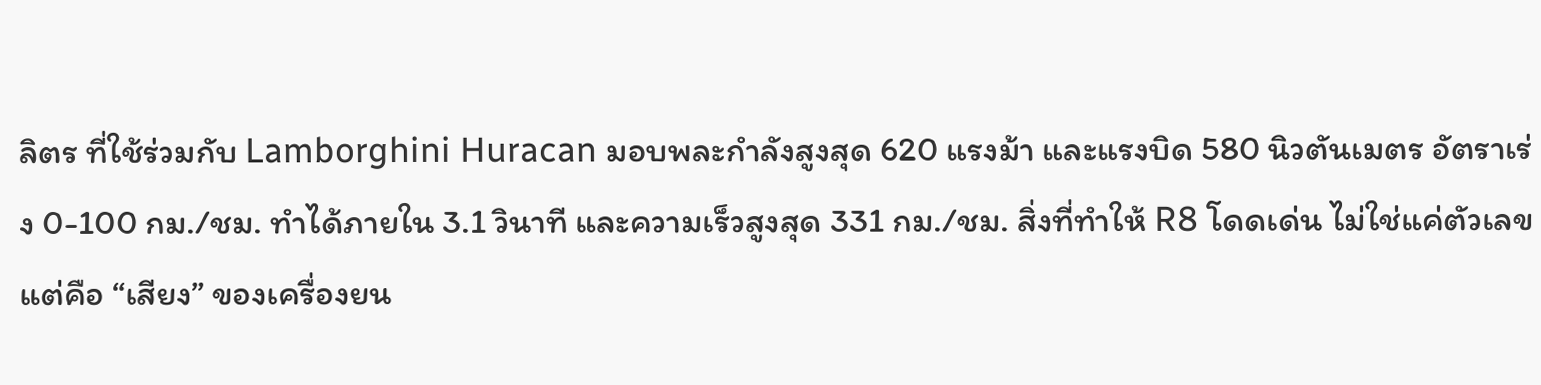ลิตร ที่ใช้ร่วมกับ Lamborghini Huracan มอบพละกำลังสูงสุด 620 แรงม้า และแรงบิด 580 นิวตันเมตร อัตราเร่ง 0-100 กม./ชม. ทำได้ภายใน 3.1 วินาที และความเร็วสูงสุด 331 กม./ชม. สิ่งที่ทำให้ R8 โดดเด่น ไม่ใช่แค่ตัวเลข แต่คือ “เสียง” ของเครื่องยน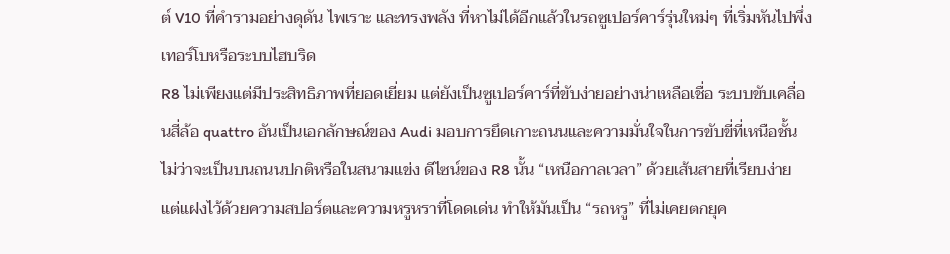ต์ V10 ที่คำรามอย่างดุดัน ไพเราะ และทรงพลัง ที่หาไม่ได้อีกแล้วในรถซูเปอร์คาร์รุ่นใหม่ๆ ที่เริ่มหันไปพึ่งเทอร์โบหรือระบบไฮบริด
R8 ไม่เพียงแต่มีประสิทธิภาพที่ยอดเยี่ยม แต่ยังเป็นซูเปอร์คาร์ที่ขับง่ายอย่างน่าเหลือเชื่อ ระบบขับเคลื่อนสี่ล้อ quattro อันเป็นเอกลักษณ์ของ Audi มอบการยึดเกาะถนนและความมั่นใจในการขับขี่ที่เหนือชั้น ไม่ว่าจะเป็นบนถนนปกติหรือในสนามแข่ง ดีไซน์ของ R8 นั้น “เหนือกาลเวลา” ด้วยเส้นสายที่เรียบง่าย แต่แฝงไว้ด้วยความสปอร์ตและความหรูหราที่โดดเด่น ทำให้มันเป็น “รถหรู” ที่ไม่เคยตกยุค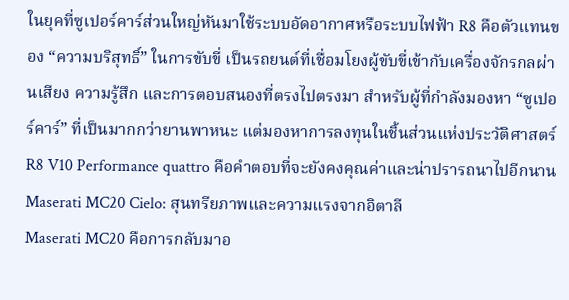ในยุคที่ซูเปอร์คาร์ส่วนใหญ่หันมาใช้ระบบอัดอากาศหรือระบบไฟฟ้า R8 คือตัวแทนของ “ความบริสุทธิ์” ในการขับขี่ เป็นรถยนต์ที่เชื่อมโยงผู้ขับขี่เข้ากับเครื่องจักรกลผ่านเสียง ความรู้สึก และการตอบสนองที่ตรงไปตรงมา สำหรับผู้ที่กำลังมองหา “ซูเปอร์คาร์” ที่เป็นมากกว่ายานพาหนะ แต่มองหาการลงทุนในชิ้นส่วนแห่งประวัติศาสตร์ R8 V10 Performance quattro คือคำตอบที่จะยังคงคุณค่าและน่าปรารถนาไปอีกนาน
Maserati MC20 Cielo: สุนทรียภาพและความแรงจากอิตาลี
Maserati MC20 คือการกลับมาอ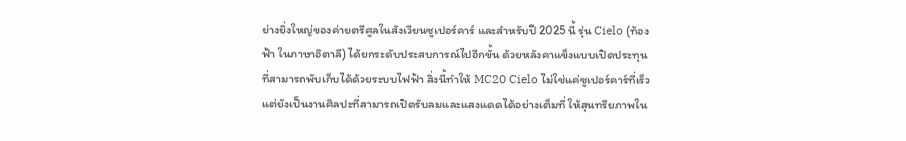ย่างยิ่งใหญ่ของค่ายตรีศูลในสังเวียนซูเปอร์คาร์ และสำหรับปี 2025 นี้ รุ่น Cielo (ท้องฟ้า ในภาษาอิตาลี) ได้ยกระดับประสบการณ์ไปอีกขั้น ด้วยหลังคาแข็งแบบเปิดประทุนที่สามารถพับเก็บได้ด้วยระบบไฟฟ้า สิ่งนี้ทำให้ MC20 Cielo ไม่ใช่แค่ซูเปอร์คาร์ที่เร็ว แต่ยังเป็นงานศิลปะที่สามารถเปิดรับลมและแสงแดดได้อย่างเต็มที่ ให้สุนทรียภาพใน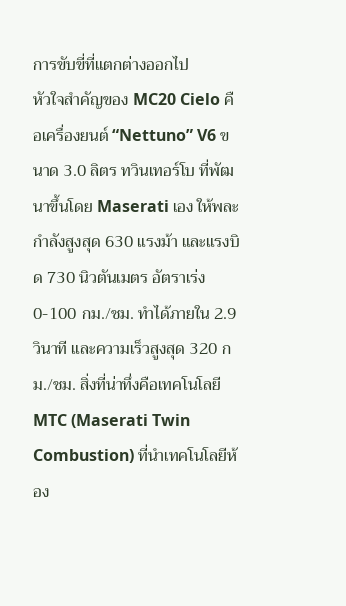การขับขี่ที่แตกต่างออกไป
หัวใจสำคัญของ MC20 Cielo คือเครื่องยนต์ “Nettuno” V6 ขนาด 3.0 ลิตร ทวินเทอร์โบ ที่พัฒนาขึ้นโดย Maserati เอง ให้พละกำลังสูงสุด 630 แรงม้า และแรงบิด 730 นิวตันเมตร อัตราเร่ง 0-100 กม./ชม. ทำได้ภายใน 2.9 วินาที และความเร็วสูงสุด 320 กม./ชม. สิ่งที่น่าทึ่งคือเทคโนโลยี MTC (Maserati Twin Combustion) ที่นำเทคโนโลยีห้อง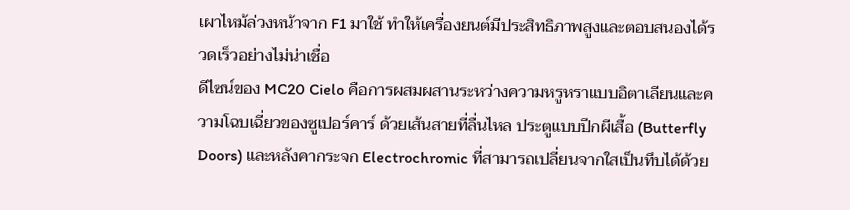เผาไหม้ล่วงหน้าจาก F1 มาใช้ ทำให้เครื่องยนต์มีประสิทธิภาพสูงและตอบสนองได้รวดเร็วอย่างไม่น่าเชื่อ
ดีไซน์ของ MC20 Cielo คือการผสมผสานระหว่างความหรูหราแบบอิตาเลียนและความโฉบเฉี่ยวของซูเปอร์คาร์ ด้วยเส้นสายที่ลื่นไหล ประตูแบบปีกผีเสื้อ (Butterfly Doors) และหลังคากระจก Electrochromic ที่สามารถเปลี่ยนจากใสเป็นทึบได้ด้วย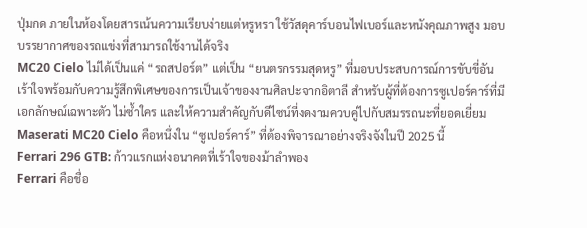ปุ่มกด ภายในห้องโดยสารเน้นความเรียบง่ายแต่หรูหรา ใช้วัสดุคาร์บอนไฟเบอร์และหนังคุณภาพสูง มอบบรรยากาศของรถแข่งที่สามารถใช้งานได้จริง
MC20 Cielo ไม่ได้เป็นแค่ “รถสปอร์ต” แต่เป็น “ยนตรกรรมสุดหรู” ที่มอบประสบการณ์การขับขี่อันเร้าใจพร้อมกับความรู้สึกพิเศษของการเป็นเจ้าของงานศิลปะจากอิตาลี สำหรับผู้ที่ต้องการซูเปอร์คาร์ที่มีเอกลักษณ์เฉพาะตัว ไม่ซ้ำใคร และให้ความสำคัญกับดีไซน์ที่งดงามควบคู่ไปกับสมรรถนะที่ยอดเยี่ยม Maserati MC20 Cielo คือหนึ่งใน “ซูเปอร์คาร์” ที่ต้องพิจารณาอย่างจริงจังในปี 2025 นี้
Ferrari 296 GTB: ก้าวแรกแห่งอนาคตที่เร้าใจของม้าลำพอง
Ferrari คือชื่อ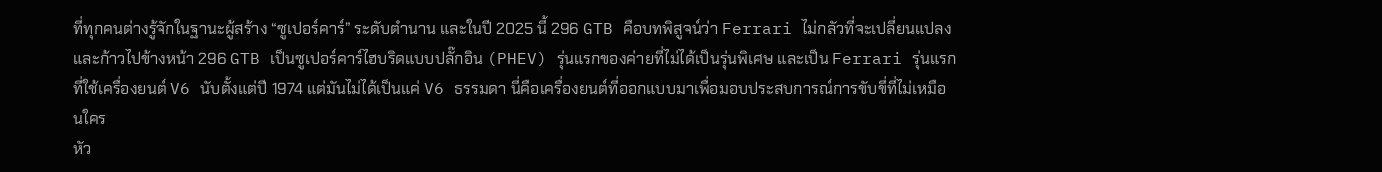ที่ทุกคนต่างรู้จักในฐานะผู้สร้าง “ซูเปอร์คาร์” ระดับตำนาน และในปี 2025 นี้ 296 GTB คือบทพิสูจน์ว่า Ferrari ไม่กลัวที่จะเปลี่ยนแปลงและก้าวไปข้างหน้า 296 GTB เป็นซูเปอร์คาร์ไฮบริดแบบปลั๊กอิน (PHEV) รุ่นแรกของค่ายที่ไม่ได้เป็นรุ่นพิเศษ และเป็น Ferrari รุ่นแรกที่ใช้เครื่องยนต์ V6 นับตั้งแต่ปี 1974 แต่มันไม่ได้เป็นแค่ V6 ธรรมดา นี่คือเครื่องยนต์ที่ออกแบบมาเพื่อมอบประสบการณ์การขับขี่ที่ไม่เหมือนใคร
หัว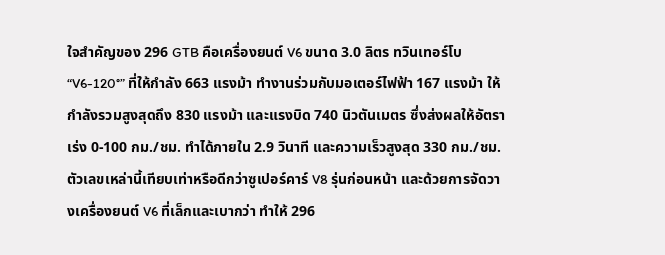ใจสำคัญของ 296 GTB คือเครื่องยนต์ V6 ขนาด 3.0 ลิตร ทวินเทอร์โบ “V6-120°” ที่ให้กำลัง 663 แรงม้า ทำงานร่วมกับมอเตอร์ไฟฟ้า 167 แรงม้า ให้กำลังรวมสูงสุดถึง 830 แรงม้า และแรงบิด 740 นิวตันเมตร ซึ่งส่งผลให้อัตราเร่ง 0-100 กม./ชม. ทำได้ภายใน 2.9 วินาที และความเร็วสูงสุด 330 กม./ชม. ตัวเลขเหล่านี้เทียบเท่าหรือดีกว่าซูเปอร์คาร์ V8 รุ่นก่อนหน้า และด้วยการจัดวางเครื่องยนต์ V6 ที่เล็กและเบากว่า ทำให้ 296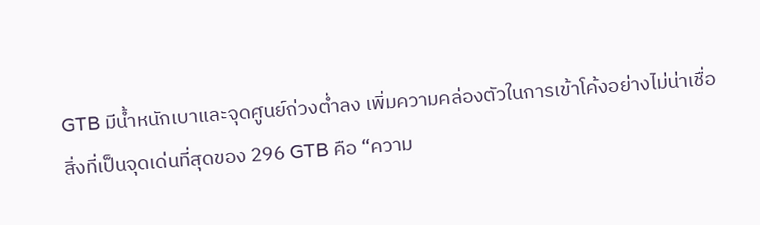GTB มีน้ำหนักเบาและจุดศูนย์ถ่วงต่ำลง เพิ่มความคล่องตัวในการเข้าโค้งอย่างไม่น่าเชื่อ
สิ่งที่เป็นจุดเด่นที่สุดของ 296 GTB คือ “ความ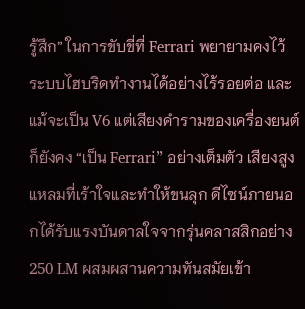รู้สึก” ในการขับขี่ที่ Ferrari พยายามคงไว้ ระบบไฮบริดทำงานได้อย่างไร้รอยต่อ และแม้จะเป็น V6 แต่เสียงคำรามของเครื่องยนต์ก็ยังคง “เป็น Ferrari” อย่างเต็มตัว เสียงสูงแหลมที่เร้าใจและทำให้ขนลุก ดีไซน์ภายนอกได้รับแรงบันดาลใจจากรุ่นคลาสสิกอย่าง 250 LM ผสมผสานความทันสมัยเข้า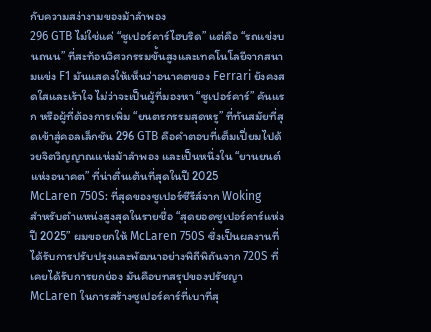กับความสง่างามของม้าลำพอง
296 GTB ไม่ใช่แค่ “ซูเปอร์คาร์ไฮบริด” แต่คือ “รถแข่งบนถนน” ที่สะท้อนวิศวกรรมขั้นสูงและเทคโนโลยีจากสนามแข่ง F1 มันแสดงให้เห็นว่าอนาคตของ Ferrari ยังคงสดใสและเร้าใจ ไม่ว่าจะเป็นผู้ที่มองหา “ซูเปอร์คาร์” คันแรก หรือผู้ที่ต้องการเพิ่ม “ยนตรกรรมสุดหรู” ที่ทันสมัยที่สุดเข้าสู่คอลเล็กชัน 296 GTB คือคำตอบที่เต็มเปี่ยมไปด้วยจิตวิญญาณแห่งม้าลำพอง และเป็นหนึ่งใน “ยานยนต์แห่งอนาคต” ที่น่าตื่นเต้นที่สุดในปี 2025
McLaren 750S: ที่สุดของซูเปอร์ซีรีส์จาก Woking
สำหรับตำแหน่งสูงสุดในรายชื่อ “สุดยอดซูเปอร์คาร์แห่งปี 2025” ผมขอยกให้ McLaren 750S ซึ่งเป็นผลงานที่ได้รับการปรับปรุงและพัฒนาอย่างพิถีพิถันจาก 720S ที่เคยได้รับการยกย่อง มันคือบทสรุปของปรัชญา McLaren ในการสร้างซูเปอร์คาร์ที่เบาที่สุ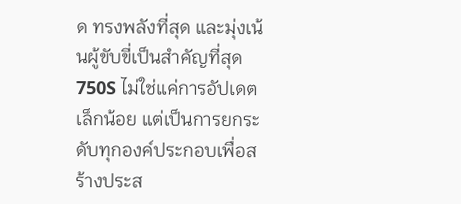ด ทรงพลังที่สุด และมุ่งเน้นผู้ขับขี่เป็นสำคัญที่สุด 750S ไม่ใช่แค่การอัปเดตเล็กน้อย แต่เป็นการยกระดับทุกองค์ประกอบเพื่อสร้างประส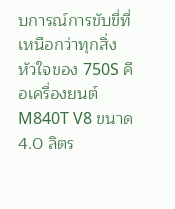บการณ์การขับขี่ที่เหนือกว่าทุกสิ่ง
หัวใจของ 750S คือเครื่องยนต์ M840T V8 ขนาด 4.0 ลิตร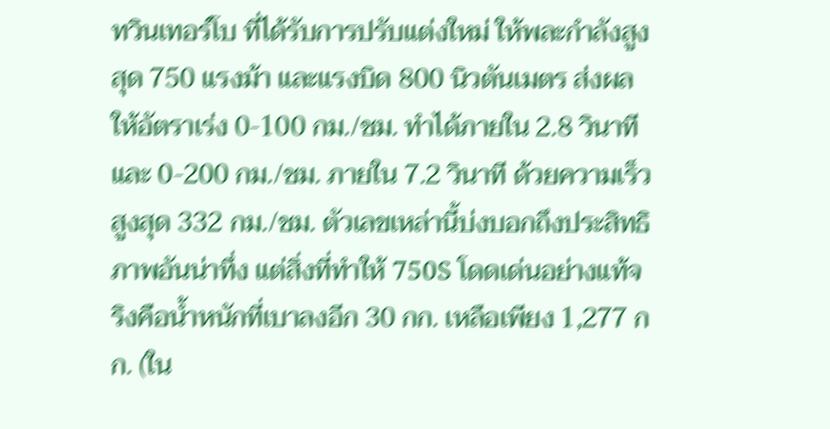ทวินเทอร์โบ ที่ได้รับการปรับแต่งใหม่ ให้พละกำลังสูงสุด 750 แรงม้า และแรงบิด 800 นิวตันเมตร ส่งผลให้อัตราเร่ง 0-100 กม./ชม. ทำได้ภายใน 2.8 วินาที และ 0-200 กม./ชม. ภายใน 7.2 วินาที ด้วยความเร็วสูงสุด 332 กม./ชม. ตัวเลขเหล่านี้บ่งบอกถึงประสิทธิภาพอันน่าทึ่ง แต่สิ่งที่ทำให้ 750S โดดเด่นอย่างแท้จริงคือน้ำหนักที่เบาลงอีก 30 กก. เหลือเพียง 1,277 กก. (ใน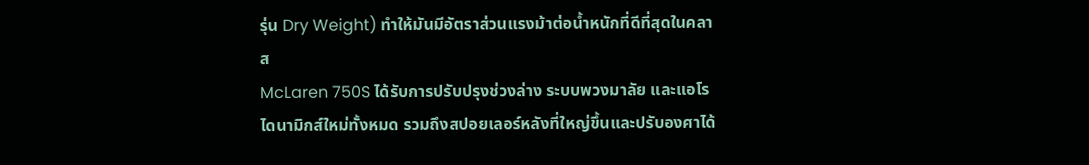รุ่น Dry Weight) ทำให้มันมีอัตราส่วนแรงม้าต่อน้ำหนักที่ดีที่สุดในคลาส
McLaren 750S ได้รับการปรับปรุงช่วงล่าง ระบบพวงมาลัย และแอโรไดนามิกส์ใหม่ทั้งหมด รวมถึงสปอยเลอร์หลังที่ใหญ่ขึ้นและปรับองศาได้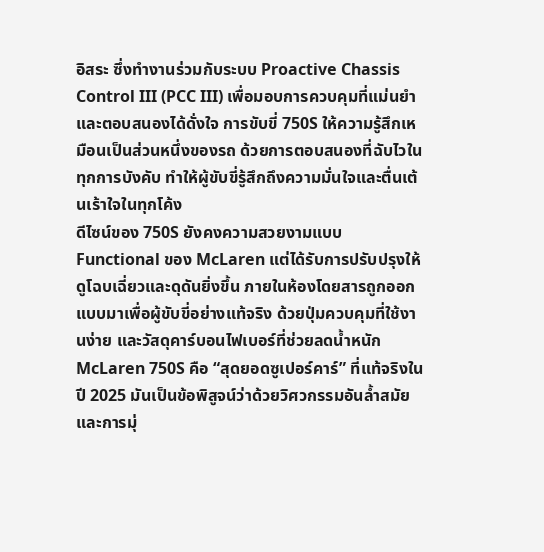อิสระ ซึ่งทำงานร่วมกับระบบ Proactive Chassis Control III (PCC III) เพื่อมอบการควบคุมที่แม่นยำและตอบสนองได้ดั่งใจ การขับขี่ 750S ให้ความรู้สึกเหมือนเป็นส่วนหนึ่งของรถ ด้วยการตอบสนองที่ฉับไวในทุกการบังคับ ทำให้ผู้ขับขี่รู้สึกถึงความมั่นใจและตื่นเต้นเร้าใจในทุกโค้ง
ดีไซน์ของ 750S ยังคงความสวยงามแบบ Functional ของ McLaren แต่ได้รับการปรับปรุงให้ดูโฉบเฉี่ยวและดุดันยิ่งขึ้น ภายในห้องโดยสารถูกออกแบบมาเพื่อผู้ขับขี่อย่างแท้จริง ด้วยปุ่มควบคุมที่ใช้งานง่าย และวัสดุคาร์บอนไฟเบอร์ที่ช่วยลดน้ำหนัก
McLaren 750S คือ “สุดยอดซูเปอร์คาร์” ที่แท้จริงในปี 2025 มันเป็นข้อพิสูจน์ว่าด้วยวิศวกรรมอันล้ำสมัยและการมุ่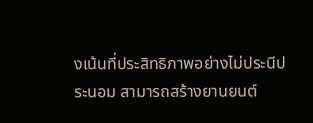งเน้นที่ประสิทธิภาพอย่างไม่ประนีประนอม สามารถสร้างยานยนต์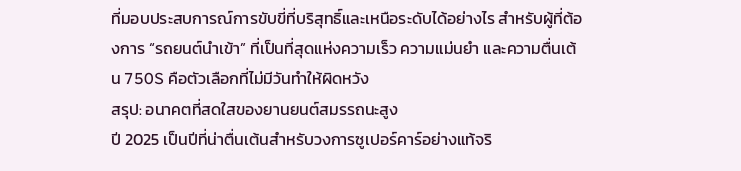ที่มอบประสบการณ์การขับขี่ที่บริสุทธิ์และเหนือระดับได้อย่างไร สำหรับผู้ที่ต้องการ “รถยนต์นำเข้า” ที่เป็นที่สุดแห่งความเร็ว ความแม่นยำ และความตื่นเต้น 750S คือตัวเลือกที่ไม่มีวันทำให้ผิดหวัง
สรุป: อนาคตที่สดใสของยานยนต์สมรรถนะสูง
ปี 2025 เป็นปีที่น่าตื่นเต้นสำหรับวงการซูเปอร์คาร์อย่างแท้จริ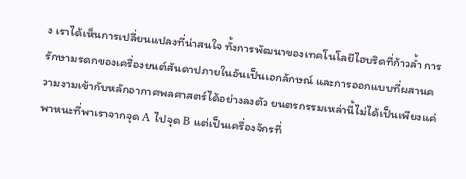ง เราได้เห็นการเปลี่ยนแปลงที่น่าสนใจ ทั้งการพัฒนาของเทคโนโลยีไฮบริดที่ก้าวล้ำ การรักษามรดกของเครื่องยนต์สันดาปภายในอันเป็นเอกลักษณ์ และการออกแบบที่ผสานความงามเข้ากับหลักอากาศพลศาสตร์ได้อย่างลงตัว ยนตรกรรมเหล่านี้ไม่ได้เป็นเพียงแค่พาหนะที่พาเราจากจุด A ไปจุด B แต่เป็นเครื่องจักรที่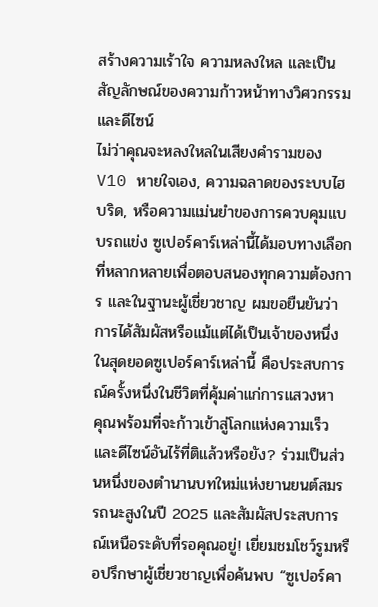สร้างความเร้าใจ ความหลงใหล และเป็นสัญลักษณ์ของความก้าวหน้าทางวิศวกรรมและดีไซน์
ไม่ว่าคุณจะหลงใหลในเสียงคำรามของ V10 หายใจเอง, ความฉลาดของระบบไฮบริด, หรือความแม่นยำของการควบคุมแบบรถแข่ง ซูเปอร์คาร์เหล่านี้ได้มอบทางเลือกที่หลากหลายเพื่อตอบสนองทุกความต้องการ และในฐานะผู้เชี่ยวชาญ ผมขอยืนยันว่าการได้สัมผัสหรือแม้แต่ได้เป็นเจ้าของหนึ่งในสุดยอดซูเปอร์คาร์เหล่านี้ คือประสบการณ์ครั้งหนึ่งในชีวิตที่คุ้มค่าแก่การแสวงหา
คุณพร้อมที่จะก้าวเข้าสู่โลกแห่งความเร็วและดีไซน์อันไร้ที่ติแล้วหรือยัง? ร่วมเป็นส่วนหนึ่งของตำนานบทใหม่แห่งยานยนต์สมรรถนะสูงในปี 2025 และสัมผัสประสบการณ์เหนือระดับที่รอคุณอยู่! เยี่ยมชมโชว์รูมหรือปรึกษาผู้เชี่ยวชาญเพื่อค้นพบ “ซูเปอร์คา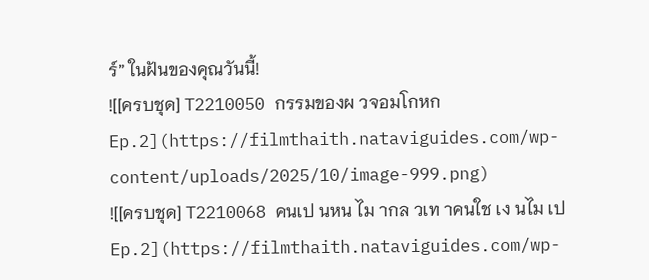ร์” ในฝันของคุณวันนี้!
![[ครบชุด] T2210050 กรรมของผ วจอมโกหก Ep.2](https://filmthaith.nataviguides.com/wp-content/uploads/2025/10/image-999.png)
![[ครบชุด] T2210068 คนเป นหน ไม ากล วเท าคนใช เง นไม เป Ep.2](https://filmthaith.nataviguides.com/wp-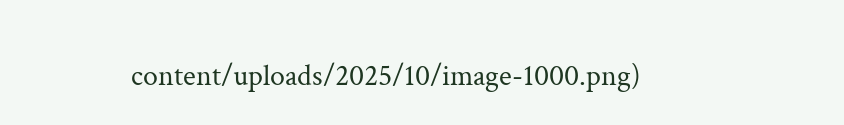content/uploads/2025/10/image-1000.png)